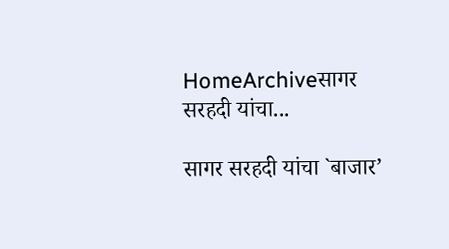HomeArchiveसागर सरहदी यांचा...

सागर सरहदी यांचा `बाजार’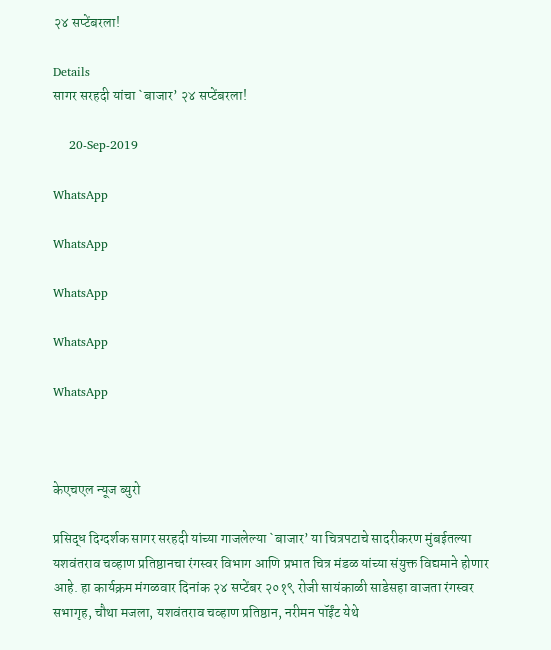२४ सप्टेंबरला!

Details
सागर सरहदी यांचा `बाजार’ २४ सप्टेंबरला!

    20-Sep-2019

WhatsApp

WhatsApp

WhatsApp

WhatsApp

WhatsApp



केएचएल न्यूज ब्युरो

प्रसिद्ध दिग्दर्शक सागर सरहदी यांच्या गाजलेल्या `बाजार’ या चित्रपटाचे सादरीकरण मुंबईतल्या यशवंतराव चव्हाण प्रतिष्ठानचा रंगस्वर विभाग आणि प्रभात चित्र मंडळ यांच्या संयुक्त विद्यमाने होणार आहे. हा कार्यक्रम मंगळवार दिनांक २४ सप्टेंबर २०१९ रोजी सायंकाळी साडेसहा वाजता रंगस्वर सभागृह, चौथा मजला, यशवंतराव चव्हाण प्रतिष्ठान, नरीमन पॉईंट येथे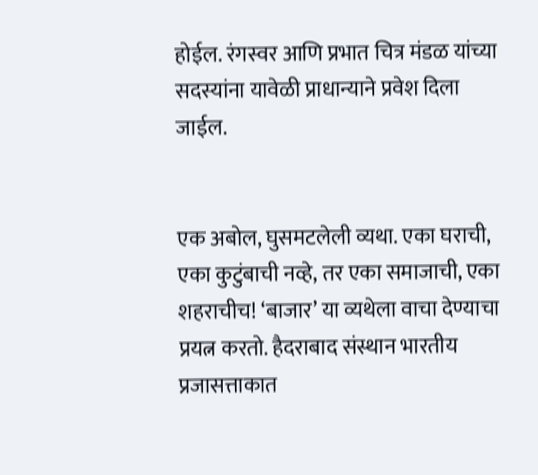होईल. रंगस्वर आणि प्रभात चित्र मंडळ यांच्या सदस्यांना यावेळी प्राधान्याने प्रवेश दिला जाईल.


एक अबोल, घुसमटलेली व्यथा. एका घराची, एका कुटुंबाची नव्हे, तर एका समाजाची, एका शहराचीच! ‘बाजार’ या व्यथेला वाचा देण्याचा प्रयत्न करतो. हैदराबाद संस्थान भारतीय प्रजासत्ताकात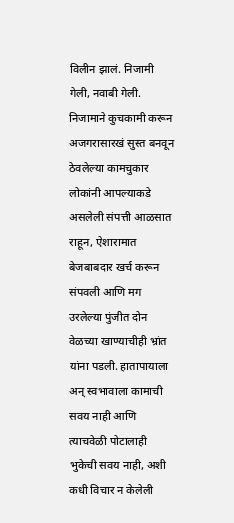विलीन झालं. निजामी गेली, नवाबी गेली. निजामाने कुचकामी करून अजगरासारखं सुस्त बनवून ठेवलेल्या कामचुकार लोकांनी आपल्याकडे असलेली संपत्ती आळसात राहून, ऐशारामात बेजबाबदार खर्च करून संपवली आणि मग उरलेल्या पुंजीत दोन वेळच्या खाण्याचीही भ्रांत यांना पडली. हातापायाला अन् स्वभावाला कामाची सवय नाही आणि त्याचवेळी पोटालाही भुकेची सवय नाही, अशी कधी विचार न केलेली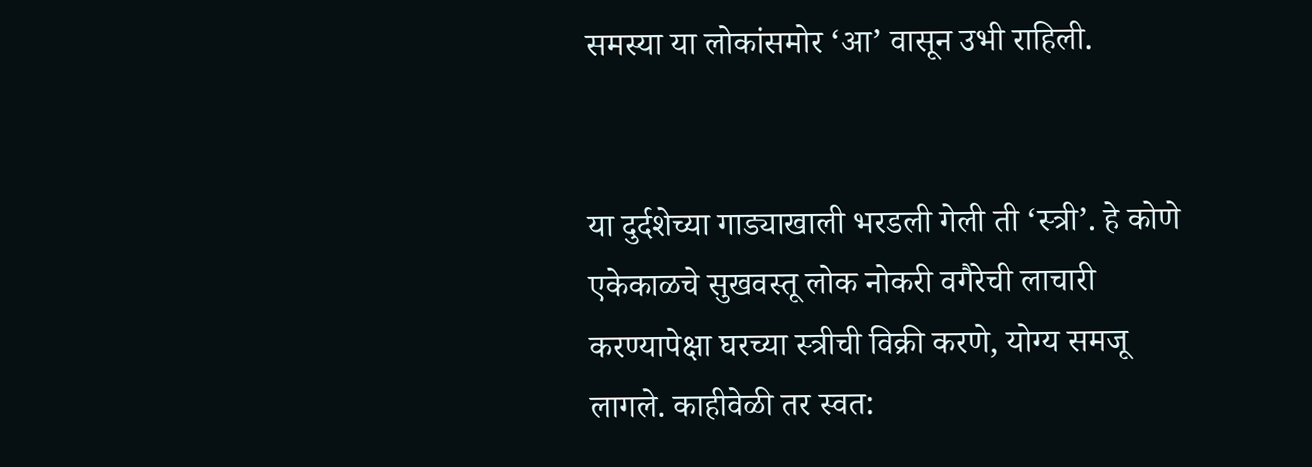समस्या या लोकांसमोर ‘आ’ वासून उभी राहिली.


या दुर्दशेच्या गाड्याखाली भरडली गेली ती ‘स्त्री’. हे कोणे एकेकाळचे सुखवस्तू लोक नोकरी वगैरेची लाचारी करण्यापेक्षा घरच्या स्त्रीची विक्री करणे, योग्य समजू लागले. काहीवेळी तर स्वत: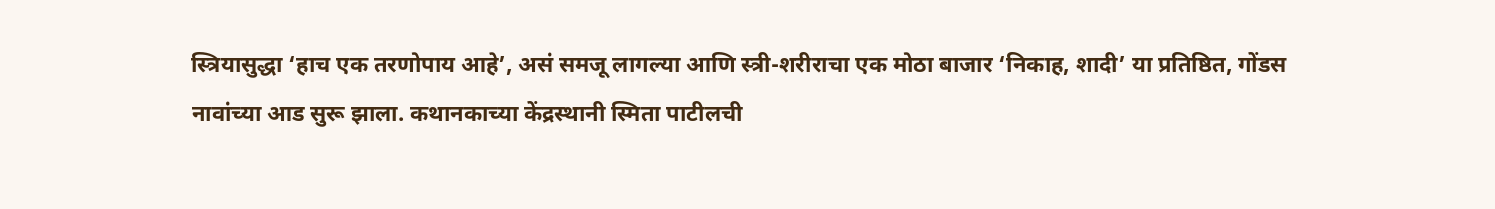स्त्रियासुद्धा ‘हाच एक तरणोपाय आहे’, असं समजू लागल्या आणि स्त्री-शरीराचा एक मोठा बाजार ‘निकाह, शादी’ या प्रतिष्ठित, गोंडस नावांच्या आड सुरू झाला. कथानकाच्या केंद्रस्थानी स्मिता पाटीलची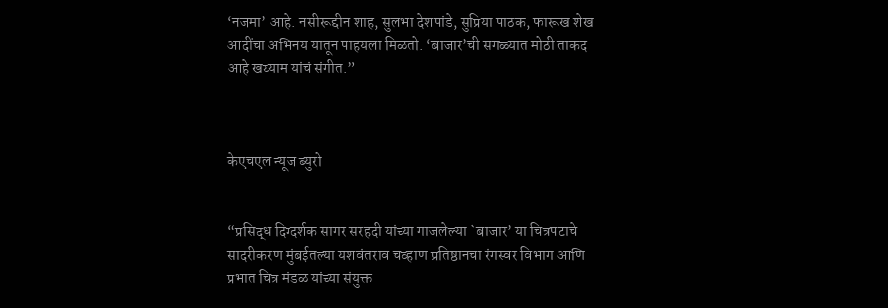‘नजमा’ आहे. नसीरूद्दीन शाह, सुलभा देशपांडे, सुप्रिया पाठक, फारूख शेख आदींचा अभिनय यातून पाहयला मिळतो. ‘बाजार’ची सगळ्यात मोठी ताकद आहे खय्याम यांचं संगीत.”



केएचएल न्यूज ब्युरो


“प्रसिद्ध दिग्दर्शक सागर सरहदी यांच्या गाजलेल्या `बाजार’ या चित्रपटाचे सादरीकरण मुंबईतल्या यशवंतराव चव्हाण प्रतिष्ठानचा रंगस्वर विभाग आणि प्रभात चित्र मंडळ यांच्या संयुक्त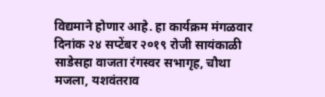विद्यमाने होणार आहे. हा कार्यक्रम मंगळवार दिनांक २४ सप्टेंबर २०१९ रोजी सायंकाळी साडेसहा वाजता रंगस्वर सभागृह, चौथा मजला, यशवंतराव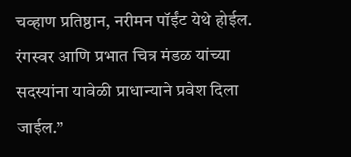चव्हाण प्रतिष्ठान, नरीमन पॉईंट येथे होईल. रंगस्वर आणि प्रभात चित्र मंडळ यांच्या सदस्यांना यावेळी प्राधान्याने प्रवेश दिला जाईल.”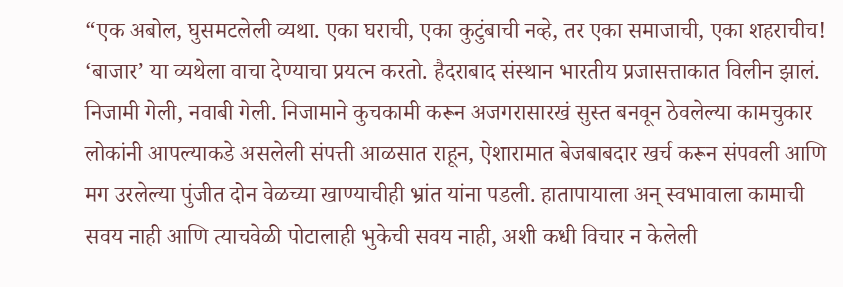“एक अबोल, घुसमटलेली व्यथा. एका घराची, एका कुटुंबाची नव्हे, तर एका समाजाची, एका शहराचीच! ‘बाजार’ या व्यथेला वाचा देण्याचा प्रयत्न करतो. हैदराबाद संस्थान भारतीय प्रजासत्ताकात विलीन झालं. निजामी गेली, नवाबी गेली. निजामाने कुचकामी करून अजगरासारखं सुस्त बनवून ठेवलेल्या कामचुकार लोकांनी आपल्याकडे असलेली संपत्ती आळसात राहून, ऐशारामात बेजबाबदार खर्च करून संपवली आणि मग उरलेल्या पुंजीत दोन वेळच्या खाण्याचीही भ्रांत यांना पडली. हातापायाला अन् स्वभावाला कामाची सवय नाही आणि त्याचवेळी पोटालाही भुकेची सवय नाही, अशी कधी विचार न केलेली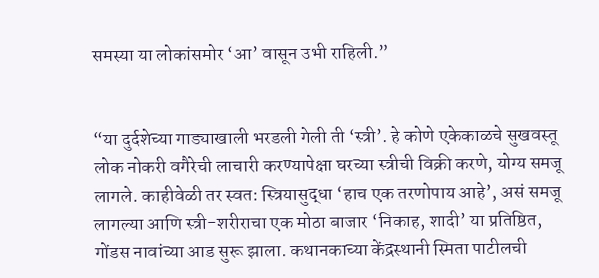समस्या या लोकांसमोर ‘आ’ वासून उभी राहिली.”


“या दुर्दशेच्या गाड्याखाली भरडली गेली ती ‘स्त्री’. हे कोणे एकेकाळचे सुखवस्तू लोक नोकरी वगैरेची लाचारी करण्यापेक्षा घरच्या स्त्रीची विक्री करणे, योग्य समजू लागले. काहीवेळी तर स्वत: स्त्रियासुद्धा ‘हाच एक तरणोपाय आहे’, असं समजू लागल्या आणि स्त्री-शरीराचा एक मोठा बाजार ‘निकाह, शादी’ या प्रतिष्ठित, गोंडस नावांच्या आड सुरू झाला. कथानकाच्या केंद्रस्थानी स्मिता पाटीलची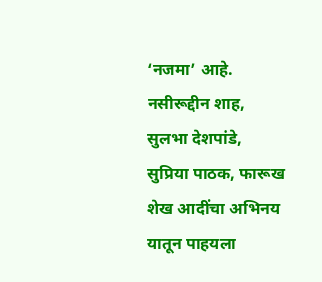‘नजमा’ आहे. नसीरूद्दीन शाह, सुलभा देशपांडे, सुप्रिया पाठक, फारूख शेख आदींचा अभिनय यातून पाहयला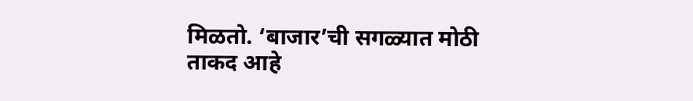मिळतो. ‘बाजार’ची सगळ्यात मोठी ताकद आहे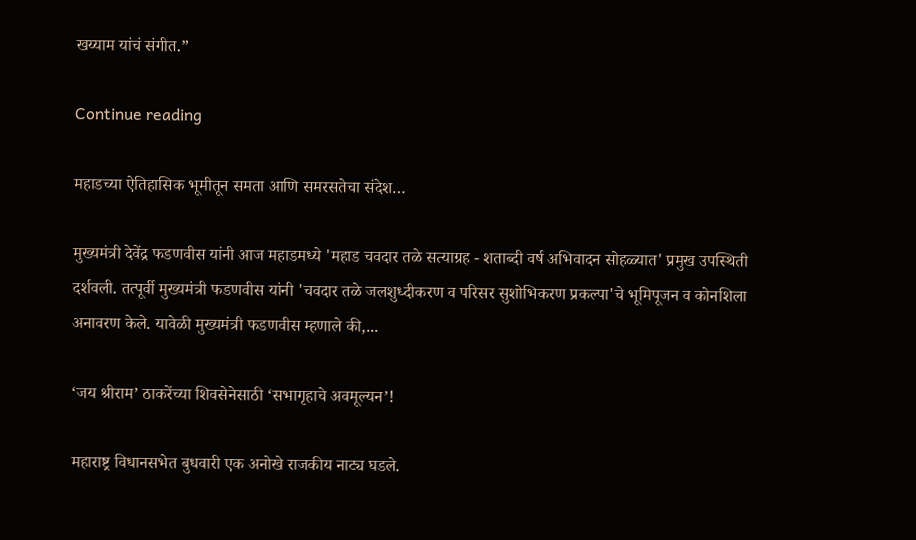खय्याम यांचं संगीत.”

Continue reading

महाडच्या ऐतिहासिक भूमीतून समता आणि समरसतेचा संदेश…

मुख्यमंत्री देवेंद्र फडणवीस यांनी आज महाडमध्ये 'महाड चवदार तळे सत्याग्रह - शताब्दी वर्ष अभिवादन सोहळ्यात' प्रमुख उपस्थिती दर्शवली. तत्पूर्वी मुख्यमंत्री फडणवीस यांनी 'चवदार तळे जलशुध्दीकरण व परिसर सुशोभिकरण प्रकल्पा'चे भूमिपूजन व कोनशिला अनावरण केले. यावेळी मुख्यमंत्री फडणवीस म्हणाले की,...

‘जय श्रीराम’ ठाकरेंच्या शिवसेनेसाठी ‘सभागृहाचे अवमूल्यन’!

महाराष्ट्र विधानसभेत बुधवारी एक अनोखे राजकीय नाट्य घडले.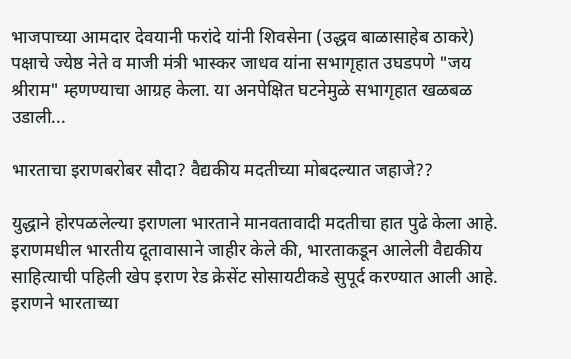भाजपाच्या आमदार देवयानी फरांदे यांनी शिवसेना (उद्धव बाळासाहेब ठाकरे) पक्षाचे ज्येष्ठ नेते व माजी मंत्री भास्कर जाधव यांना सभागृहात उघडपणे "जय श्रीराम" म्हणण्याचा आग्रह केला. या अनपेक्षित घटनेमुळे सभागृहात खळबळ उडाली...

भारताचा इराणबरोबर सौदा? वैद्यकीय मदतीच्या मोबदल्यात जहाजे??

युद्धाने होरपळलेल्या इराणला भारताने मानवतावादी मदतीचा हात पुढे केला आहे. इराणमधील भारतीय दूतावासाने जाहीर केले की, भारताकडून आलेली वैद्यकीय साहित्याची पहिली खेप इराण रेड क्रेसेंट सोसायटीकडे सुपूर्द करण्यात आली आहे. इराणने भारताच्या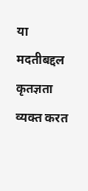या मदतीबद्दल कृतज्ञता व्यक्त करत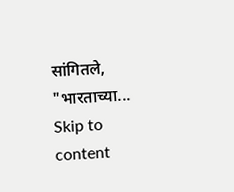सांगितले, "भारताच्या...
Skip to content